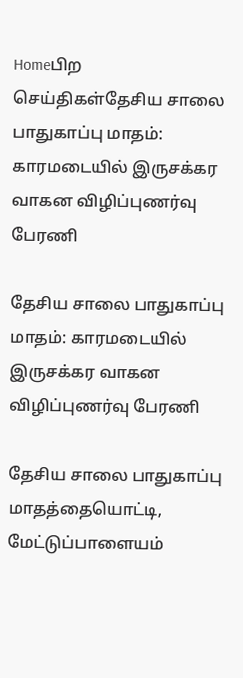Homeபிற செய்திகள்தேசிய சாலை பாதுகாப்பு மாதம்: காரமடையில் இருசக்கர வாகன விழிப்புணர்வு பேரணி

தேசிய சாலை பாதுகாப்பு மாதம்: காரமடையில் இருசக்கர வாகன விழிப்புணர்வு பேரணி

தேசிய சாலை பாதுகாப்பு மாதத்தையொட்டி, மேட்டுப்பாளையம்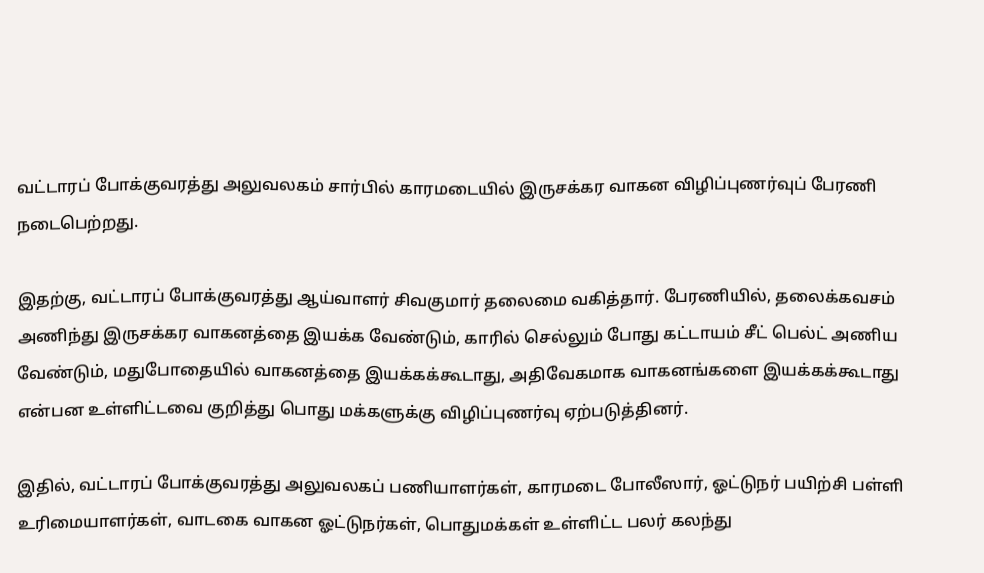வட்டாரப் போக்குவரத்து அலுவலகம் சார்பில் காரமடையில் இருசக்கர வாகன விழிப்புணர்வுப் பேரணி நடைபெற்றது.

இதற்கு, வட்டாரப் போக்குவரத்து ஆய்வாளர் சிவகுமார் தலைமை வகித்தார். பேரணியில், தலைக்கவசம் அணிந்து இருசக்கர வாகனத்தை இயக்க வேண்டும், காரில் செல்லும் போது கட்டாயம் சீட் பெல்ட் அணிய வேண்டும், மதுபோதையில் வாகனத்தை இயக்கக்கூடாது, அதிவேகமாக வாகனங்களை இயக்கக்கூடாது என்பன உள்ளிட்டவை குறித்து பொது மக்களுக்கு விழிப்புணர்வு ஏற்படுத்தினர்.

இதில், வட்டாரப் போக்குவரத்து அலுவலகப் பணியாளர்கள், காரமடை போலீஸார், ஓட்டுநர் பயிற்சி பள்ளி உரிமையாளர்கள், வாடகை வாகன ஓட்டுநர்கள், பொதுமக்கள் உள்ளிட்ட பலர் கலந்து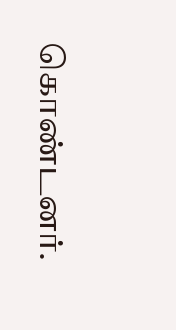கொண்டனர்.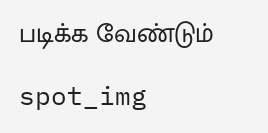படிக்க வேண்டும்

spot_img